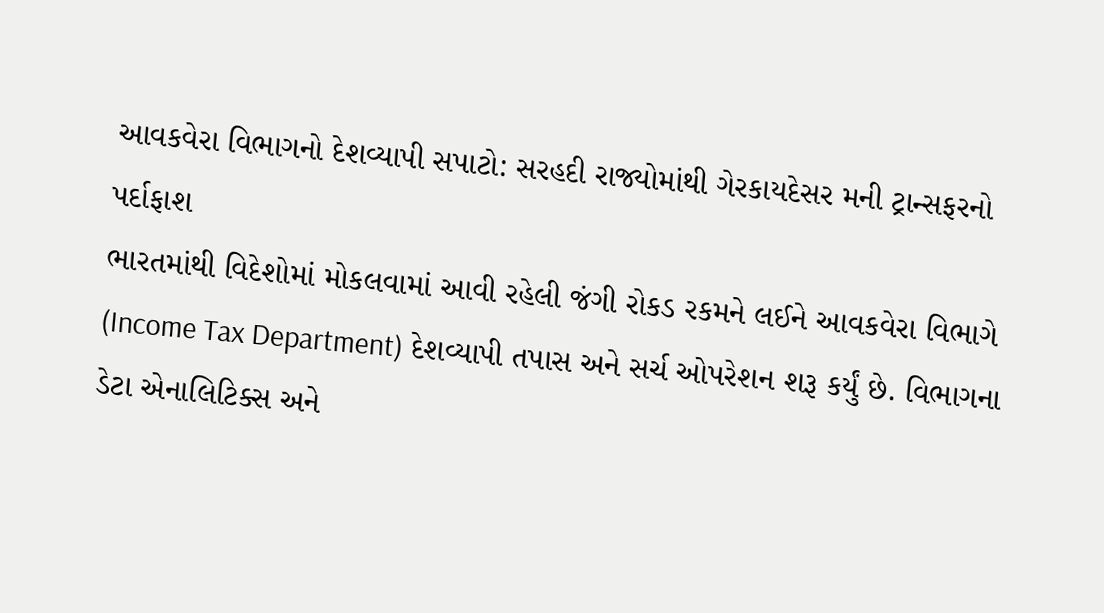આવકવેરા વિભાગનો દેશવ્યાપી સપાટો: સરહદી રાજ્યોમાંથી ગેરકાયદેસર મની ટ્રાન્સફરનો પર્દાફાશ
ભારતમાંથી વિદેશોમાં મોકલવામાં આવી રહેલી જંગી રોકડ રકમને લઈને આવકવેરા વિભાગે (Income Tax Department) દેશવ્યાપી તપાસ અને સર્ચ ઓપરેશન શરૂ કર્યું છે. વિભાગના ડેટા એનાલિટિક્સ અને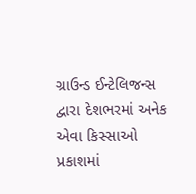ગ્રાઉન્ડ ઈન્ટેલિજન્સ દ્વારા દેશભરમાં અનેક એવા કિસ્સાઓ પ્રકાશમાં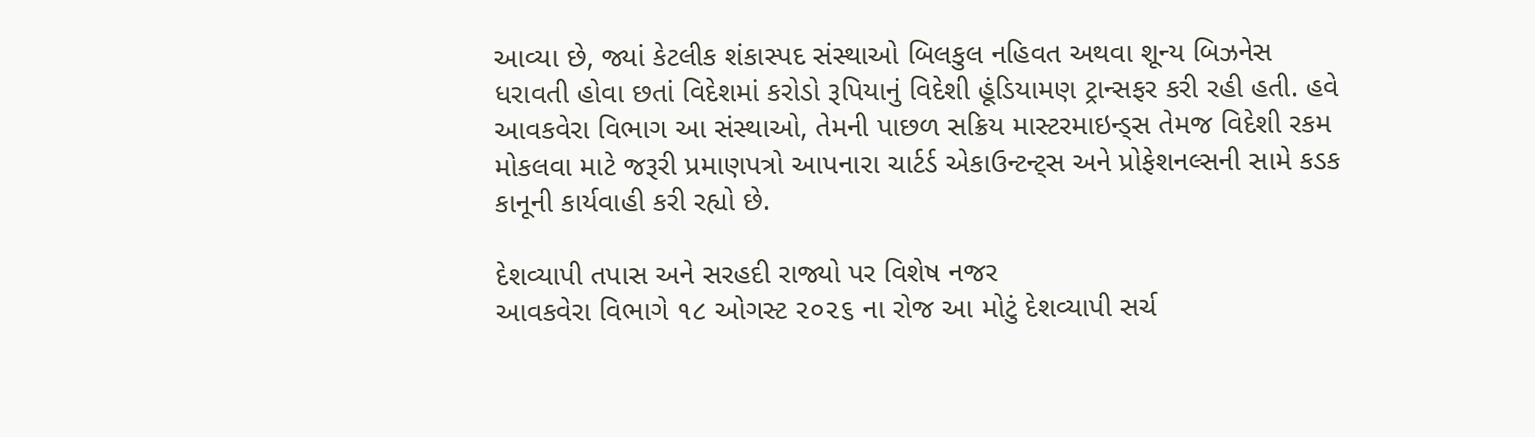આવ્યા છે, જ્યાં કેટલીક શંકાસ્પદ સંસ્થાઓ બિલકુલ નહિવત અથવા શૂન્ય બિઝનેસ ધરાવતી હોવા છતાં વિદેશમાં કરોડો રૂપિયાનું વિદેશી હૂંડિયામણ ટ્રાન્સફર કરી રહી હતી. હવે આવકવેરા વિભાગ આ સંસ્થાઓ, તેમની પાછળ સક્રિય માસ્ટરમાઇન્ડ્સ તેમજ વિદેશી રકમ મોકલવા માટે જરૂરી પ્રમાણપત્રો આપનારા ચાર્ટર્ડ એકાઉન્ટન્ટ્સ અને પ્રોફેશનલ્સની સામે કડક કાનૂની કાર્યવાહી કરી રહ્યો છે.

દેશવ્યાપી તપાસ અને સરહદી રાજ્યો પર વિશેષ નજર
આવકવેરા વિભાગે ૧૮ ઓગસ્ટ ૨૦૨૬ ના રોજ આ મોટું દેશવ્યાપી સર્ચ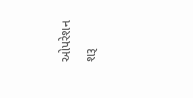ઓપરેશન શરૂ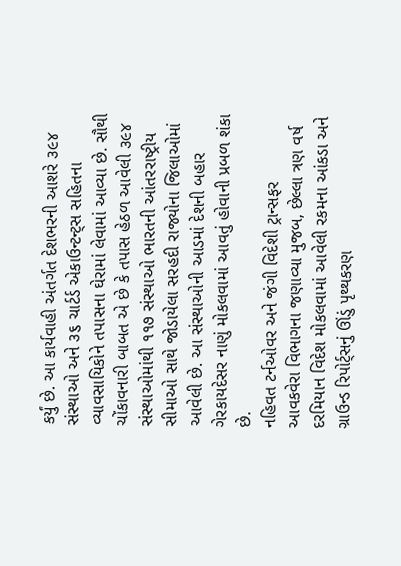કર્યું છે. આ કાર્યવાહી અંતર્ગત દેશભરની આશરે ૩૯૪ સંસ્થાઓ અને ૩૬ ચાર્ટર્ડ એકાઉન્ટન્ટ્સ સહિતના વ્યાવસાયિકોને તપાસના ઘેરામાં લેવામાં આવ્યા છે. સૌથી ચોંકાવનારી બાબત એ છે કે તપાસ હેઠળ આવેલી ૩૯૪ સંસ્થાઓમાંથી ૧૧૭ સંસ્થાઓ ભારતની આંતરરાષ્ટ્રીય સીમાઓ સાથે જોડાયેલા સરહદી રાજ્યોના જિલાઓમાં આવેલી છે. આ સંસ્થાઓની આડમાં દેશની બહાર ગેરકાયદેસર નાણું મોકલવામાં આવતું હોવાની પ્રબળ શંકા છે.
નહિવત ટર્નઓવર અને જંગી વિદેશી ટ્રાન્સફર
આવકવેરા વિભાગના જણાવ્યા મુજબ, છેલ્લા ત્રણ વર્ષ દરમિયાન વિદેશ મોકલવામાં આવેલી રકમના આંકડા અને ગ્રાઉન્ડ રિપોર્ટ્સનું ઊંડું પૃથ્થકરણ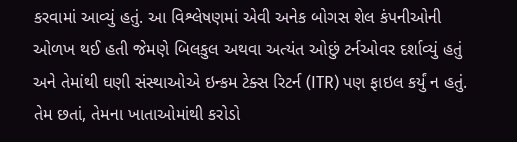કરવામાં આવ્યું હતું. આ વિશ્લેષણમાં એવી અનેક બોગસ શેલ કંપનીઓની ઓળખ થઈ હતી જેમણે બિલકુલ અથવા અત્યંત ઓછું ટર્નઓવર દર્શાવ્યું હતું અને તેમાંથી ઘણી સંસ્થાઓએ ઇન્કમ ટેક્સ રિટર્ન (ITR) પણ ફાઇલ કર્યું ન હતું. તેમ છતાં, તેમના ખાતાઓમાંથી કરોડો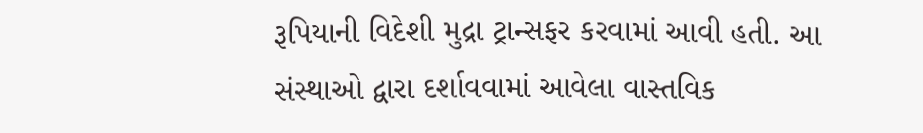રૂપિયાની વિદેશી મુદ્રા ટ્રાન્સફર કરવામાં આવી હતી. આ સંસ્થાઓ દ્વારા દર્શાવવામાં આવેલા વાસ્તવિક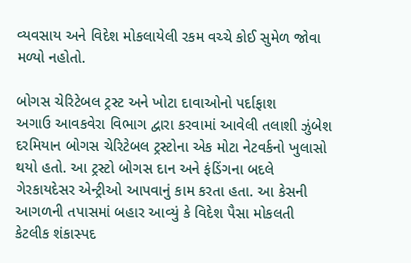વ્યવસાય અને વિદેશ મોકલાયેલી રકમ વચ્ચે કોઈ સુમેળ જોવા મળ્યો નહોતો.

બોગસ ચેરિટેબલ ટ્રસ્ટ અને ખોટા દાવાઓનો પર્દાફાશ
અગાઉ આવકવેરા વિભાગ દ્વારા કરવામાં આવેલી તલાશી ઝુંબેશ દરમિયાન બોગસ ચેરિટેબલ ટ્રસ્ટોના એક મોટા નેટવર્કનો ખુલાસો થયો હતો. આ ટ્રસ્ટો બોગસ દાન અને ફંડિંગના બદલે ગેરકાયદેસર એન્ટ્રીઓ આપવાનું કામ કરતા હતા. આ કેસની આગળની તપાસમાં બહાર આવ્યું કે વિદેશ પૈસા મોકલતી કેટલીક શંકાસ્પદ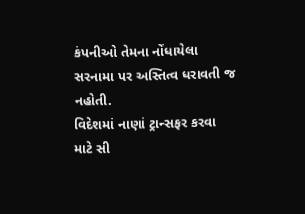કંપનીઓ તેમના નોંધાયેલા સરનામા પર અસ્તિત્વ ધરાવતી જ નહોતી.
વિદેશમાં નાણાં ટ્રાન્સફર કરવા માટે સી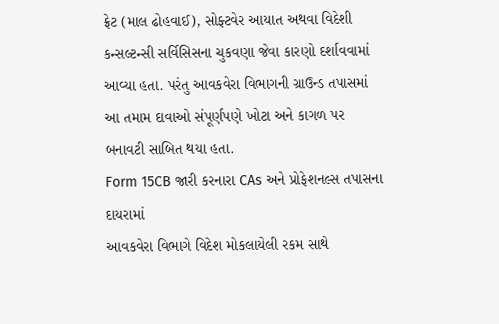ફ્રેટ (માલ ઢોહવાઈ), સોફ્ટવેર આયાત અથવા વિદેશી કન્સલ્ટન્સી સર્વિસિસના ચુકવણા જેવા કારણો દર્શાવવામાં આવ્યા હતા. પરંતુ આવકવેરા વિભાગની ગ્રાઉન્ડ તપાસમાં આ તમામ દાવાઓ સંપૂર્ણપણે ખોટા અને કાગળ પર બનાવટી સાબિત થયા હતા.
Form 15CB જારી કરનારા CAs અને પ્રોફેશનલ્સ તપાસના દાયરામાં
આવકવેરા વિભાગે વિદેશ મોકલાયેલી રકમ સાથે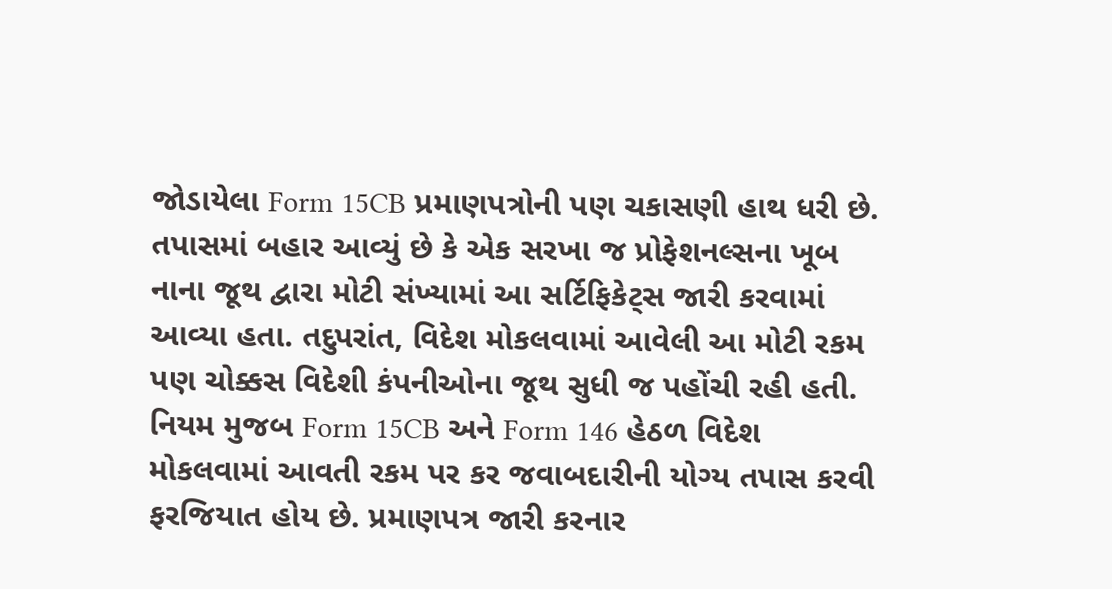જોડાયેલા Form 15CB પ્રમાણપત્રોની પણ ચકાસણી હાથ ધરી છે. તપાસમાં બહાર આવ્યું છે કે એક સરખા જ પ્રોફેશનલ્સના ખૂબ નાના જૂથ દ્વારા મોટી સંખ્યામાં આ સર્ટિફિકેટ્સ જારી કરવામાં આવ્યા હતા. તદુપરાંત, વિદેશ મોકલવામાં આવેલી આ મોટી રકમ પણ ચોક્કસ વિદેશી કંપનીઓના જૂથ સુધી જ પહોંચી રહી હતી.
નિયમ મુજબ Form 15CB અને Form 146 હેઠળ વિદેશ મોકલવામાં આવતી રકમ પર કર જવાબદારીની યોગ્ય તપાસ કરવી ફરજિયાત હોય છે. પ્રમાણપત્ર જારી કરનાર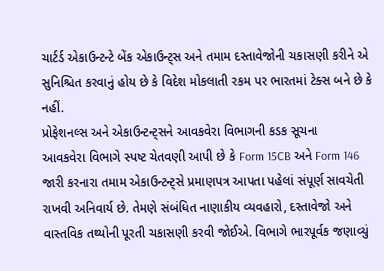ચાર્ટર્ડ એકાઉન્ટન્ટે બેંક એકાઉન્ટ્સ અને તમામ દસ્તાવેજોની ચકાસણી કરીને એ સુનિશ્ચિત કરવાનું હોય છે કે વિદેશ મોકલાતી રકમ પર ભારતમાં ટેક્સ બને છે કે નહીં.
પ્રોફેશનલ્સ અને એકાઉન્ટન્ટ્સને આવકવેરા વિભાગની કડક સૂચના
આવકવેરા વિભાગે સ્પષ્ટ ચેતવણી આપી છે કે Form 15CB અને Form 146 જારી કરનારા તમામ એકાઉન્ટન્ટ્સે પ્રમાણપત્ર આપતા પહેલાં સંપૂર્ણ સાવચેતી રાખવી અનિવાર્ય છે. તેમણે સંબંધિત નાણાકીય વ્યવહારો, દસ્તાવેજો અને વાસ્તવિક તથ્યોની પૂરતી ચકાસણી કરવી જોઈએ. વિભાગે ભારપૂર્વક જણાવ્યું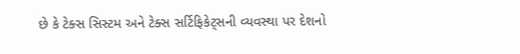છે કે ટેક્સ સિસ્ટમ અને ટેક્સ સર્ટિફિકેટ્સની વ્યવસ્થા પર દેશનો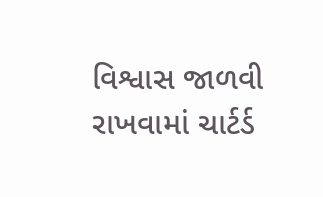વિશ્વાસ જાળવી રાખવામાં ચાર્ટર્ડ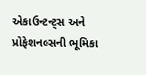એકાઉન્ટન્ટ્સ અને પ્રોફેશનલ્સની ભૂમિકા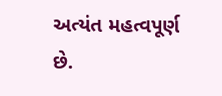અત્યંત મહત્વપૂર્ણ છે.